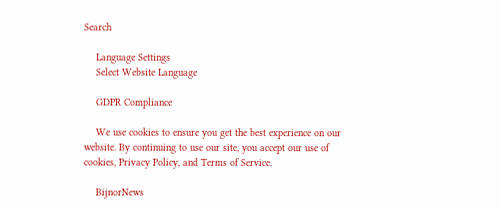Search

    Language Settings
    Select Website Language

    GDPR Compliance

    We use cookies to ensure you get the best experience on our website. By continuing to use our site, you accept our use of cookies, Privacy Policy, and Terms of Service.

    BijnorNews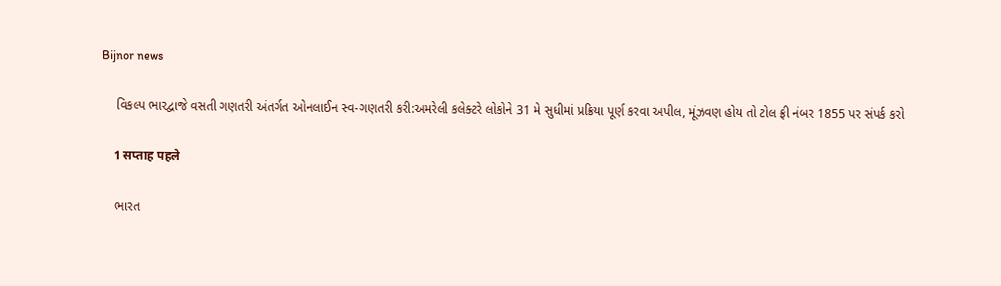Bijnor news

    વિકલ્પ ભારદ્વાજે વસતી ગણતરી અંતર્ગત ઓનલાઈન સ્વ-ગણતરી કરી:અમરેલી કલેક્ટરે લોકોને 31 મે સુધીમાં પ્રક્રિયા પૂર્ણ કરવા અપીલ, મૂંઝવણ હોય તો ટોલ ફ્રી નંબર 1855 પર સંપર્ક કરો

    1 सप्ताह पहले

    ભારત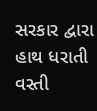સરકાર દ્વારા હાથ ધરાતી વસ્તી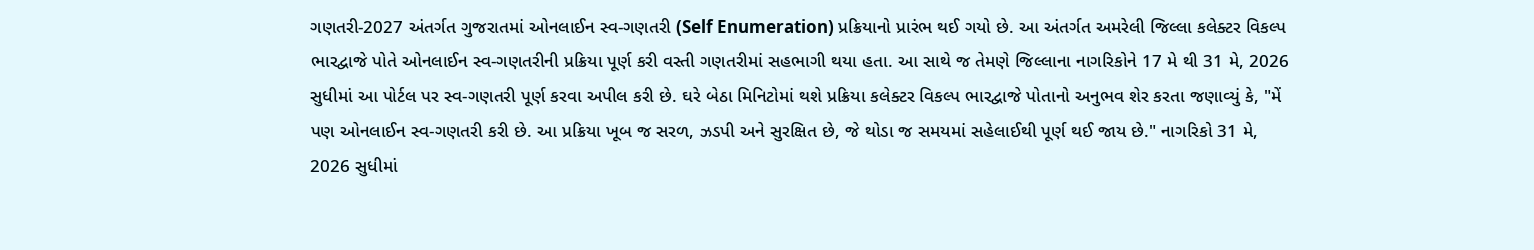ગણતરી-2027 અંતર્ગત ગુજરાતમાં ઓનલાઈન સ્વ-ગણતરી (Self Enumeration) પ્રક્રિયાનો પ્રારંભ થઈ ગયો છે. આ અંતર્ગત અમરેલી જિલ્લા કલેક્ટર વિકલ્પ ભારદ્વાજે પોતે ઓનલાઈન સ્વ-ગણતરીની પ્રક્રિયા પૂર્ણ કરી વસ્તી ગણતરીમાં સહભાગી થયા હતા. આ સાથે જ તેમણે જિલ્લાના નાગરિકોને 17 મે થી 31 મે, 2026 સુધીમાં આ પોર્ટલ પર સ્વ-ગણતરી પૂર્ણ કરવા અપીલ કરી છે. ઘરે બેઠા મિનિટોમાં થશે પ્રક્રિયા કલેક્ટર વિકલ્પ ભારદ્વાજે પોતાનો અનુભવ શેર કરતા જણાવ્યું કે, "મેં પણ ઓનલાઈન સ્વ-ગણતરી કરી છે. આ પ્રક્રિયા ખૂબ જ સરળ, ઝડપી અને સુરક્ષિત છે, જે થોડા જ સમયમાં સહેલાઈથી પૂર્ણ થઈ જાય છે." નાગરિકો 31 મે, 2026 સુધીમાં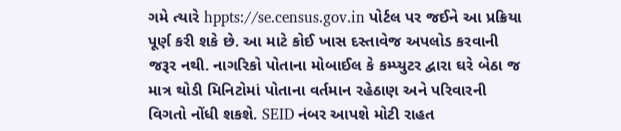ગમે ત્યારે hppts://se.census.gov.in પોર્ટલ પર જઈને આ પ્રક્રિયા પૂર્ણ કરી શકે છે. આ માટે કોઈ ખાસ દસ્તાવેજ અપલોડ કરવાની જરૂર નથી. નાગરિકો પોતાના મોબાઈલ કે કમ્પ્યુટર દ્વારા ઘરે બેઠા જ માત્ર થોડી મિનિટોમાં પોતાના વર્તમાન રહેઠાણ અને પરિવારની વિગતો નોંધી શકશે. SEID નંબર આપશે મોટી રાહત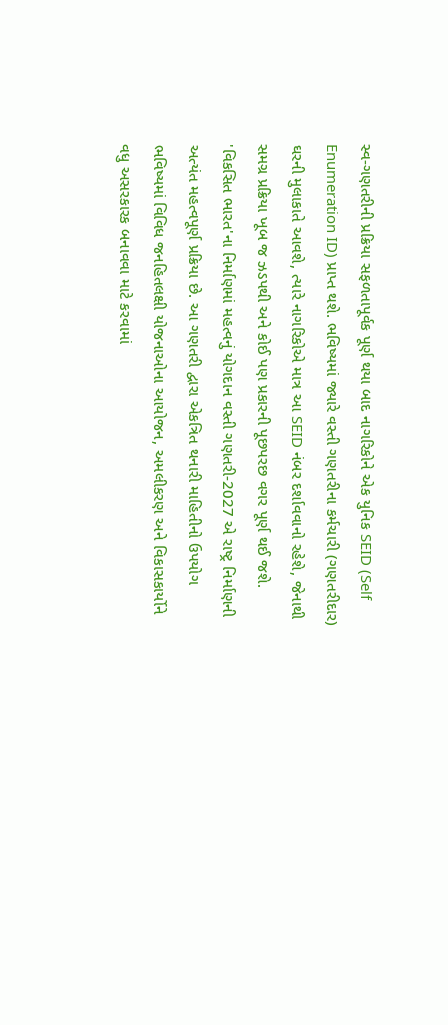સ્વ-ગણતરીની પ્રક્રિયા સફળતાપૂર્વક પૂર્ણ થયા બાદ નાગરિકોને એક યુનિક SEID (Self Enumeration ID) પ્રાપ્ત થશે. ભવિષ્યમાં જ્યારે વસ્તી ગણતરીના કર્મચારી (ગણતરીદાર) ઘરની મુલાકાતે આવશે, ત્યારે નાગરિકોએ માત્ર આ SEID નંબર દર્શાવવાનો રહેશે, જેનાથી સમગ્ર પ્રક્રિયા ખૂબ જ ઝડપથી અને કોઈ પણ પ્રકારની પૂછપરછ વગર પૂર્ણ થઈ જશે. 'વિકસિત ભારત'ના નિર્માણમાં મહત્વનું યોગદાન વસ્તી ગણતરી-2027 એ રાષ્ટ્ર નિર્માણની અત્યંત મહત્વપૂર્ણ પ્રક્રિયા છે. આ ગણતરી દ્વારા એકત્રિત થનારી માહિતીનો ઉપયોગ ભવિષ્યમાં વિવિધ જનહિતલક્ષી યોજનાઓના આયોજન, અમલીકરણ અને વિકાસકાર્યોને વધુ અસરકારક બનાવવા માટે કરવામાં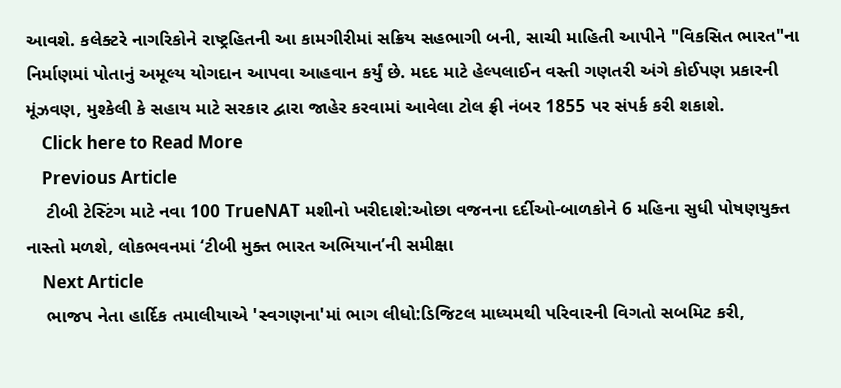આવશે. કલેક્ટરે નાગરિકોને રાષ્ટ્રહિતની આ કામગીરીમાં સક્રિય સહભાગી બની, સાચી માહિતી આપીને "વિકસિત ભારત"ના નિર્માણમાં પોતાનું અમૂલ્ય યોગદાન આપવા આહવાન કર્યું છે. મદદ માટે હેલ્પલાઈન વસ્તી ગણતરી અંગે કોઈપણ પ્રકારની મૂંઝવણ, મુશ્કેલી કે સહાય માટે સરકાર દ્વારા જાહેર કરવામાં આવેલા ટોલ ફ્રી નંબર 1855 પર સંપર્ક કરી શકાશે.
    Click here to Read More
    Previous Article
    ટીબી ટેસ્ટિંગ માટે નવા 100 TrueNAT મશીનો ખરીદાશે:ઓછા વજનના દર્દીઓ-બાળકોને 6 મહિના સુધી પોષણયુક્ત નાસ્તો મળશે, લોકભવનમાં ‘ટીબી મુક્ત ભારત અભિયાન’ની સમીક્ષા
    Next Article
    ભાજપ નેતા હાર્દિક તમાલીયાએ 'સ્વગણના'માં ભાગ લીધો:ડિજિટલ માધ્યમથી પરિવારની વિગતો સબમિટ કરી,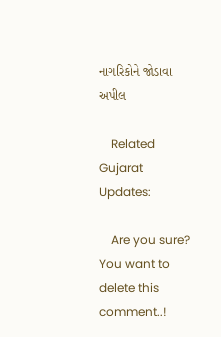નાગરિકોને જોડાવા અપીલ

    Related Gujarat Updates:

    Are you sure? You want to delete this comment..!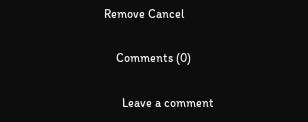Remove Cancel

    Comments (0)

      Leave a comment